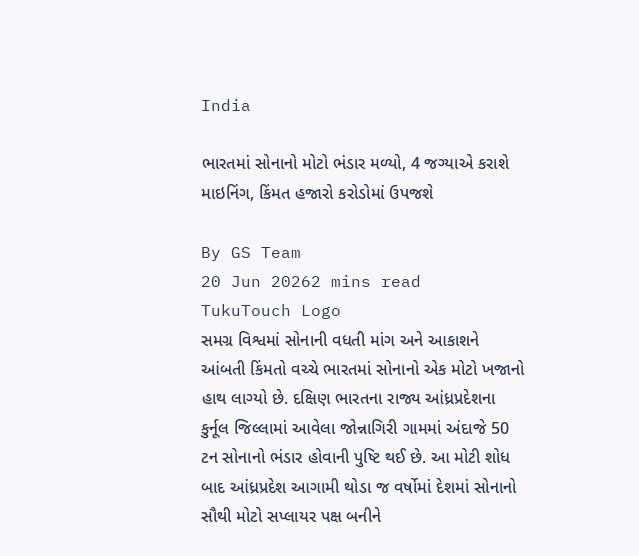India

ભારતમાં સોનાનો મોટો ભંડાર મળ્યો, 4 જગ્યાએ કરાશે માઇનિંગ, કિંમત હજારો કરોડોમાં ઉપજશે

By GS Team
20 Jun 20262 mins read
TukuTouch Logo
સમગ્ર વિશ્વમાં સોનાની વધતી માંગ અને આકાશને આંબતી કિંમતો વચ્ચે ભારતમાં સોનાનો એક મોટો ખજાનો હાથ લાગ્યો છે. દક્ષિણ ભારતના રાજ્ય આંધ્રપ્રદેશના કુર્નૂલ જિલ્લામાં આવેલા જોન્નાગિરી ગામમાં અંદાજે 50 ટન સોનાનો ભંડાર હોવાની પુષ્ટિ થઈ છે. આ મોટી શોધ બાદ આંધ્રપ્રદેશ આગામી થોડા જ વર્ષોમાં દેશમાં સોનાનો સૌથી મોટો સપ્લાયર પક્ષ બનીને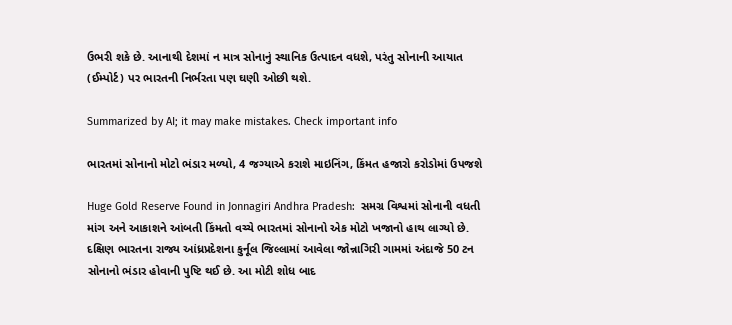ઉભરી શકે છે. આનાથી દેશમાં ન માત્ર સોનાનું સ્થાનિક ઉત્પાદન વધશે, પરંતુ સોનાની આયાત (ઈમ્પોર્ટ) પર ભારતની નિર્ભરતા પણ ઘણી ઓછી થશે.

Summarized by AI; it may make mistakes. Check important info

ભારતમાં સોનાનો મોટો ભંડાર મળ્યો, 4 જગ્યાએ કરાશે માઇનિંગ, કિંમત હજારો કરોડોમાં ઉપજશે

Huge Gold Reserve Found in Jonnagiri Andhra Pradesh:  સમગ્ર વિશ્વમાં સોનાની વધતી માંગ અને આકાશને આંબતી કિંમતો વચ્ચે ભારતમાં સોનાનો એક મોટો ખજાનો હાથ લાગ્યો છે. દક્ષિણ ભારતના રાજ્ય આંધ્રપ્રદેશના કુર્નૂલ જિલ્લામાં આવેલા જોન્નાગિરી ગામમાં અંદાજે 50 ટન સોનાનો ભંડાર હોવાની પુષ્ટિ થઈ છે. આ મોટી શોધ બાદ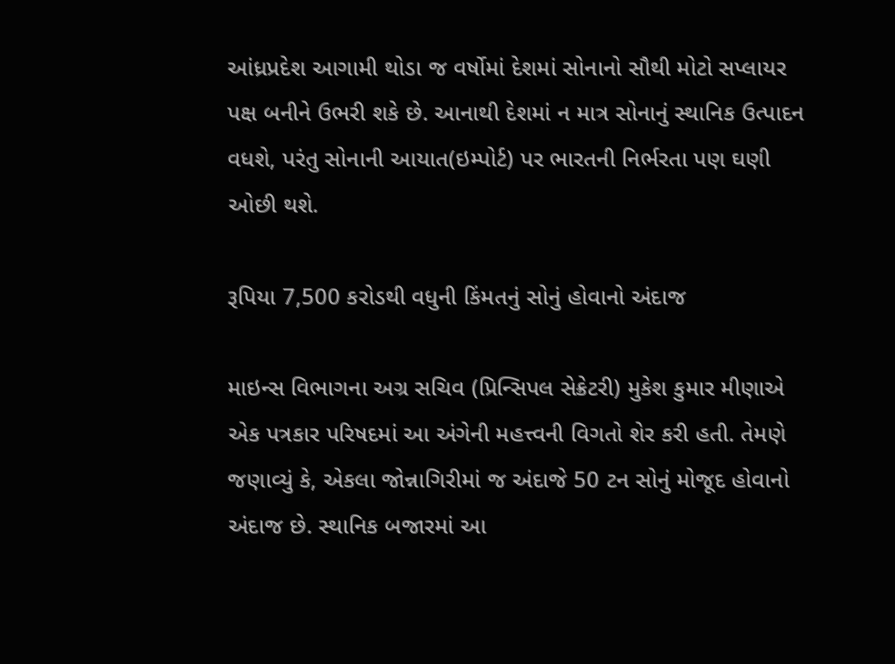આંધ્રપ્રદેશ આગામી થોડા જ વર્ષોમાં દેશમાં સોનાનો સૌથી મોટો સપ્લાયર પક્ષ બનીને ઉભરી શકે છે. આનાથી દેશમાં ન માત્ર સોનાનું સ્થાનિક ઉત્પાદન વધશે, પરંતુ સોનાની આયાત(ઇમ્પોર્ટ) પર ભારતની નિર્ભરતા પણ ઘણી ઓછી થશે.

રૂપિયા 7,500 કરોડથી વધુની કિંમતનું સોનું હોવાનો અંદાજ

માઇન્સ વિભાગના અગ્ર સચિવ (પ્રિન્સિપલ સેક્રેટરી) મુકેશ કુમાર મીણાએ એક પત્રકાર પરિષદમાં આ અંગેની મહત્ત્વની વિગતો શેર કરી હતી. તેમણે જણાવ્યું કે, એકલા જોન્નાગિરીમાં જ અંદાજે 50 ટન સોનું મોજૂદ હોવાનો અંદાજ છે. સ્થાનિક બજારમાં આ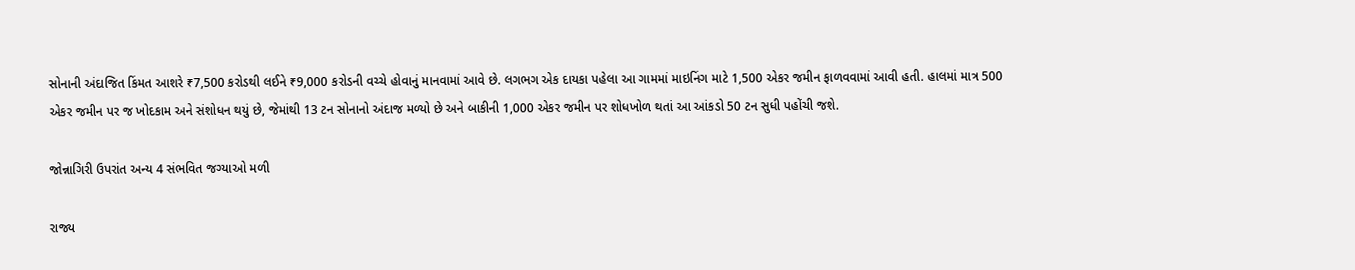સોનાની અંદાજિત કિંમત આશરે ₹7,500 કરોડથી લઈને ₹9,000 કરોડની વચ્ચે હોવાનું માનવામાં આવે છે. લગભગ એક દાયકા પહેલા આ ગામમાં માઇનિંગ માટે 1,500 એકર જમીન ફાળવવામાં આવી હતી. હાલમાં માત્ર 500 એકર જમીન પર જ ખોદકામ અને સંશોધન થયું છે, જેમાંથી 13 ટન સોનાનો અંદાજ મળ્યો છે અને બાકીની 1,000 એકર જમીન પર શોધખોળ થતાં આ આંકડો 50 ટન સુધી પહોંચી જશે.

જોન્નાગિરી ઉપરાંત અન્ય 4 સંભવિત જગ્યાઓ મળી

રાજ્ય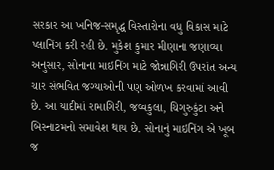સરકાર આ ખનિજ-સમૃદ્ધ વિસ્તારોના વધુ વિકાસ માટે પ્લાનિંગ કરી રહી છે. મુકેશ કુમાર મીણાના જણાવ્યા અનુસાર, સોનાના માઇનિંગ માટે જોન્નાગિરી ઉપરાંત અન્ય ચાર સંભવિત જગ્યાઓની પણ ઓળખ કરવામાં આવી છે. આ યાદીમાં રામાગિરી, જવ્વકુલા, ચિગુરુકુંટા અને બિસ્નાટમનો સમાવેશ થાય છે. સોનાનું માઇનિંગ એ ખૂબ જ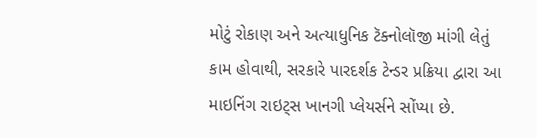મોટું રોકાણ અને અત્યાધુનિક ટૅક્નોલૉજી માંગી લેતું કામ હોવાથી, સરકારે પારદર્શક ટેન્ડર પ્રક્રિયા દ્વારા આ માઇનિંગ રાઇટ્સ ખાનગી પ્લેયર્સને સોંપ્યા છે.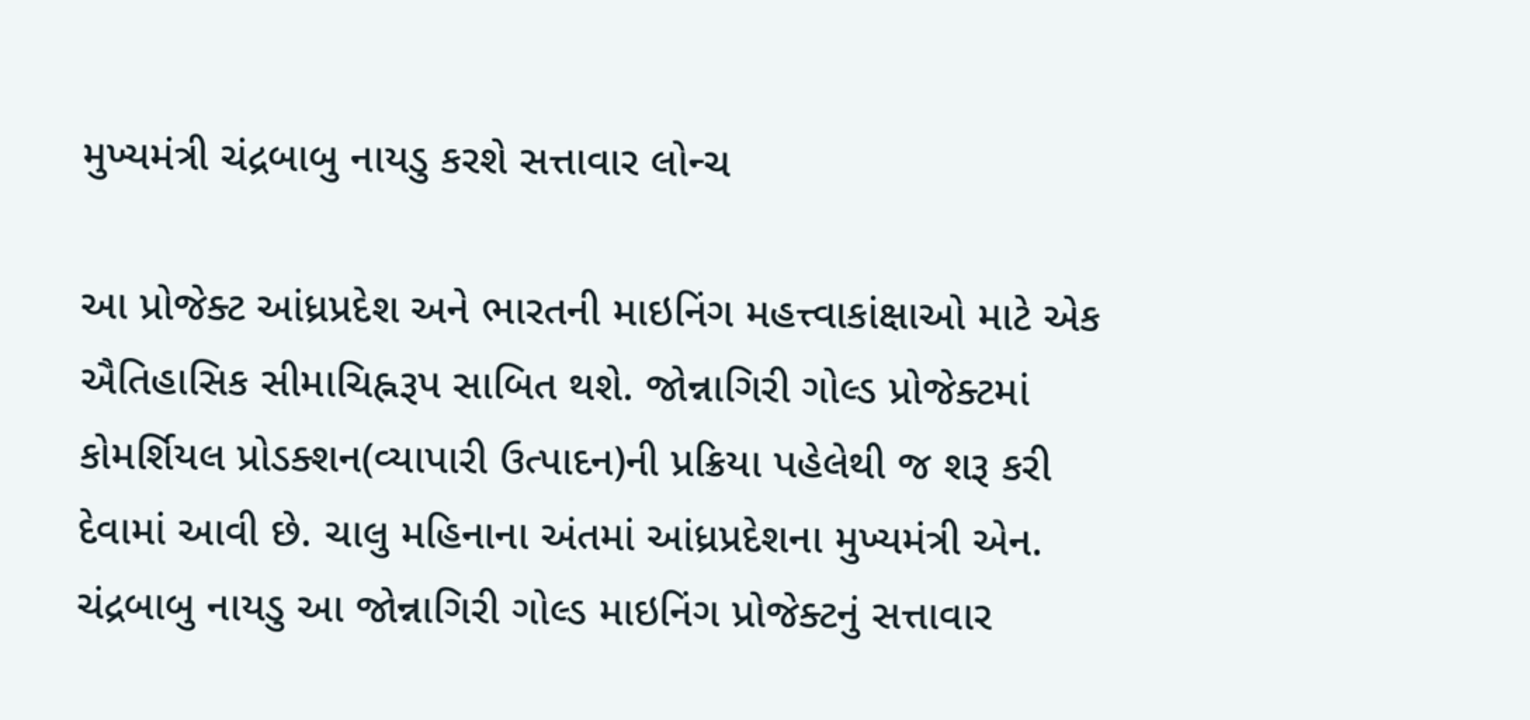મુખ્યમંત્રી ચંદ્રબાબુ નાયડુ કરશે સત્તાવાર લોન્ચ

આ પ્રોજેક્ટ આંધ્રપ્રદેશ અને ભારતની માઇનિંગ મહત્ત્વાકાંક્ષાઓ માટે એક ઐતિહાસિક સીમાચિહ્નરૂપ સાબિત થશે. જોન્નાગિરી ગોલ્ડ પ્રોજેક્ટમાં કોમર્શિયલ પ્રોડક્શન(વ્યાપારી ઉત્પાદન)ની પ્રક્રિયા પહેલેથી જ શરૂ કરી દેવામાં આવી છે. ચાલુ મહિનાના અંતમાં આંધ્રપ્રદેશના મુખ્યમંત્રી એન. ચંદ્રબાબુ નાયડુ આ જોન્નાગિરી ગોલ્ડ માઇનિંગ પ્રોજેક્ટનું સત્તાવાર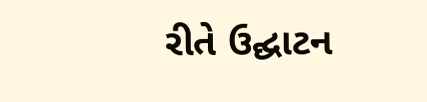રીતે ઉદ્ઘાટન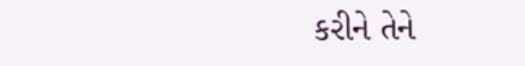કરીને તેને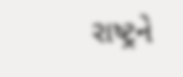રાષ્ટ્રને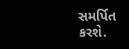સમર્પિત કરશે.